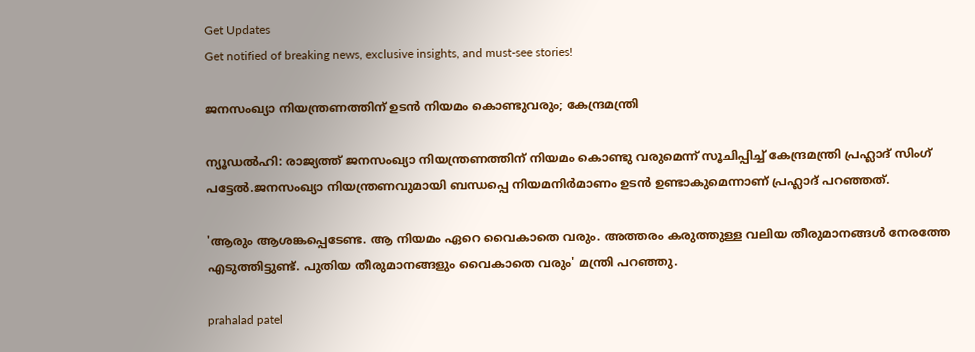Get Updates
Get notified of breaking news, exclusive insights, and must-see stories!

ജനസംഖ്യാ നിയന്ത്രണത്തിന് ഉടൻ നിയമം കൊണ്ടുവരും; കേന്ദ്രമന്ത്രി

ന്യൂഡൽഹി: രാജ്യത്ത് ജനസംഖ്യാ നിയന്ത്രണത്തിന് നിയമം കൊണ്ടു വരുമെന്ന് സൂചിപ്പിച്ച് കേന്ദ്രമന്ത്രി പ്രഹ്ലാദ് സിംഗ് പട്ടേൽ.ജനസംഖ്യാ നിയന്ത്രണവുമായി ബന്ധപ്പെ നിയമനിർമാണം ഉടൻ ഉണ്ടാകുമെന്നാണ് പ്രഹ്ലാദ് പറഞ്ഞത്.

'ആരും ആശങ്കപ്പെടേണ്ട. ആ നിയമം ഏറെ വൈകാതെ വരും. അത്തരം കരുത്തുള്ള വലിയ തീരുമാനങ്ങൾ നേരത്തേ എടുത്തിട്ടുണ്ട്. പുതിയ തീരുമാനങ്ങളും വൈകാതെ വരും' മന്ത്രി പറഞ്ഞു.

prahalad patel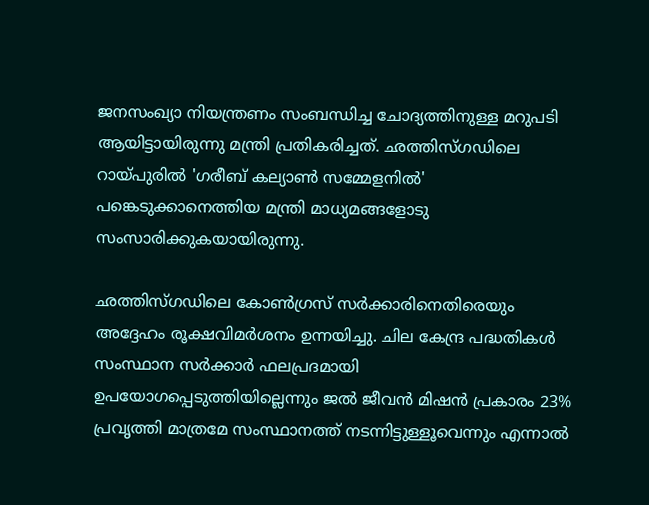ജനസംഖ്യാ നിയന്ത്രണം സംബന്ധിച്ച ചോദ്യത്തിനുള്ള മറുപടി ആയിട്ടായിരുന്നു മന്ത്രി പ്രതികരിച്ചത്. ഛത്തിസ്ഗഡിലെ റായ്പുരിൽ 'ഗരീബ് കല്യാൺ സമ്മേളനിൽ' പങ്കെടുക്കാനെത്തിയ മന്ത്രി മാധ്യമങ്ങളോടു സംസാരിക്കുകയായിരുന്നു.

ഛത്തിസ്ഗഡിലെ കോൺഗ്രസ് സർക്കാരിനെതിരെയും അദ്ദേഹം രൂക്ഷവിമർശനം ഉന്നയിച്ചു. ചില കേന്ദ്ര പദ്ധതികൾ സംസ്ഥാന സർക്കാർ ഫലപ്രദമായി ഉപയോഗപ്പെടുത്തിയില്ലെന്നും ജൽ ജീവൻ മിഷൻ പ്രകാരം 23% പ്രവൃത്തി മാത്രമേ സംസ്ഥാനത്ത് നടന്നിട്ടുള്ളൂവെന്നും എന്നാൽ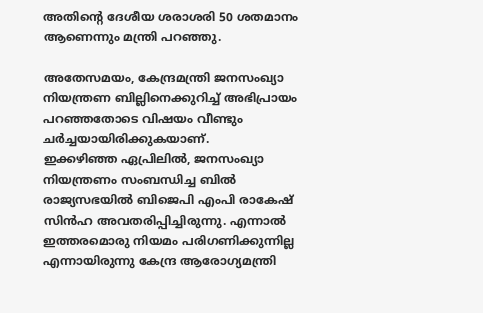അതിന്റെ ദേശീയ ശരാശരി 50 ശതമാനം ആണെന്നും മന്ത്രി പറഞ്ഞു.

അതേസമയം, കേന്ദ്രമന്ത്രി ജനസംഖ്യാ നിയന്ത്രണ ബില്ലിനെക്കുറിച്ച് അഭിപ്രായം പറഞ്ഞതോടെ വിഷയം വീണ്ടും ചർച്ചയായിരിക്കുകയാണ്.
ഇക്കഴിഞ്ഞ ഏപ്രിലിൽ, ജനസംഖ്യാ നിയന്ത്രണം സംബന്ധിച്ച ബിൽ രാജ്യസഭയിൽ ബിജെപി എംപി രാകേഷ് സിൻഹ അവതരിപ്പിച്ചിരുന്നു. എന്നാൽ ഇത്തരമൊരു നിയമം പരിഗണിക്കുന്നില്ല എന്നായിരുന്നു കേന്ദ്ര ആരോഗ്യമന്ത്രി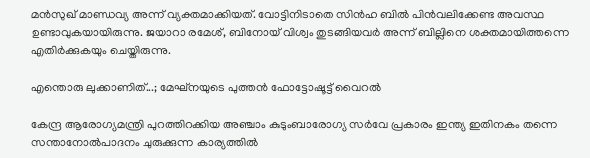മൻസുഖ് മാണ്ഡവ്യ അന്ന് വ്യക്തമാക്കിയത്. വോട്ടിനിടാതെ സിൻഹ ബിൽ പിൻവലിക്കേണ്ട അവസ്ഥ ഉണ്ടാവുകയായിരുന്നു. ജയാറാ രമേശ്, ബിനോയ് വിശ്വം തുടങ്ങിയവർ അന്ന് ബില്ലിനെ ശക്തമായിത്തന്നെ എതിർക്കുകയും ചെയ്തിരുന്നു.

എന്തൊരു ലുക്കാണിത്...; മേഘ്‌നയുടെ പുത്തന്‍ ഫോട്ടോഷൂട്ട് വൈറല്‍

കേന്ദ്ര ആരോഗ്യമന്ത്രി പുറത്തിറക്കിയ അഞ്ചാം കുടുംബാരോഗ്യ സർവേ പ്രകാരം ഇന്ത്യ ഇതിനകം തന്നെ സന്താനോൽപാദനം ചുരുക്കുന്ന കാര്യത്തിൽ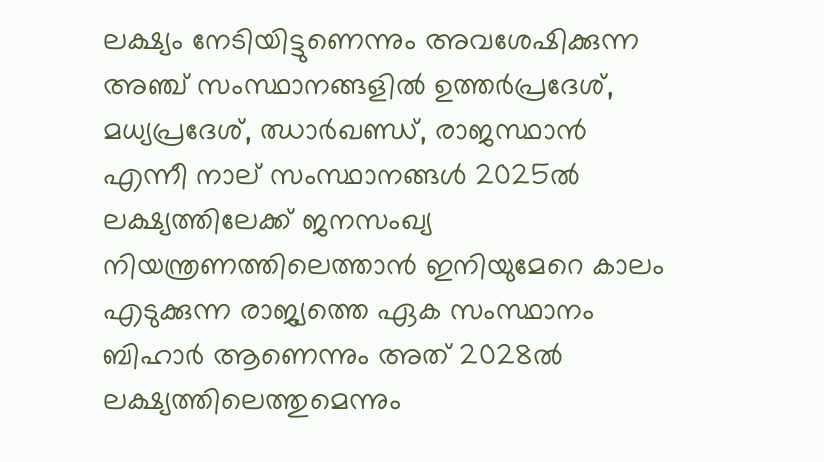ലക്ഷ്യം നേടിയിട്ടുണെന്നും അവശേഷിക്കുന്ന അഞ്ച് സംസ്ഥാനങ്ങളിൽ ഉത്തർപ്രദേശ്, മധ്യപ്രദേശ്, ഝാർഖണ്ഡ്, രാജസ്ഥാൻ എന്നീ നാല് സംസ്ഥാനങ്ങൾ 2025ൽ ലക്ഷ്യത്തിലേക്ക് ജനസംഖ്യ നിയന്ത്രണത്തിലെത്താൻ ഇനിയുമേറെ കാലം എടുക്കുന്ന രാജ്യത്തെ ഏക സംസ്ഥാനം ബിഹാർ ആണെന്നും അത് 2028ൽ ലക്ഷ്യത്തിലെത്തുമെന്നും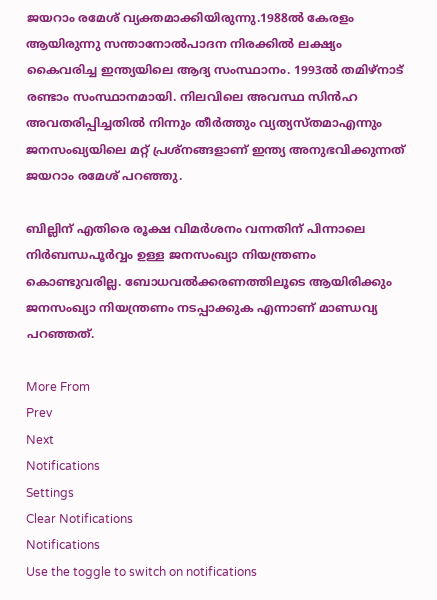ജയറാം രമേശ് വ്യക്തമാക്കിയിരുന്നു.1988ൽ കേരളം ആയിരുന്നു സന്താനോൽപാദന നിരക്കിൽ ലക്ഷ്യം കൈവരിച്ച ഇന്ത്യയിലെ ആദ്യ സംസ്ഥാനം. 1993ൽ തമിഴ്നാട് രണ്ടാം സംസ്ഥാനമായി. നിലവിലെ അവസ്ഥ സിൻഹ അവതരിപ്പിച്ചതിൽ നിന്നും തീർത്തും വ്യത്യസ്തമാഎന്നും ജനസംഖ്യയിലെ മറ്റ് പ്രശ്നങ്ങളാണ് ഇന്ത്യ അനുഭവിക്കുന്നത്  ജയറാം രമേശ് പറഞ്ഞു.

ബില്ലിന് എതിരെ രൂക്ഷ വിമർശനം വന്നതിന് പിന്നാലെ നിർബന്ധപൂ‍‍‍ർവ്വം ഉള്ള ജനസംഖ്യാ നിയന്ത്രണം കൊണ്ടുവരില്ല. ബോധവൽക്കരണത്തിലൂടെ ആയിരിക്കും ജനസംഖ്യാ നിയന്ത്രണം നടപ്പാക്കുക എന്നാണ് മാണ്ഡവ്യ പറഞ്ഞത്.

More From
Prev
Next
Notifications
Settings
Clear Notifications
Notifications
Use the toggle to switch on notifications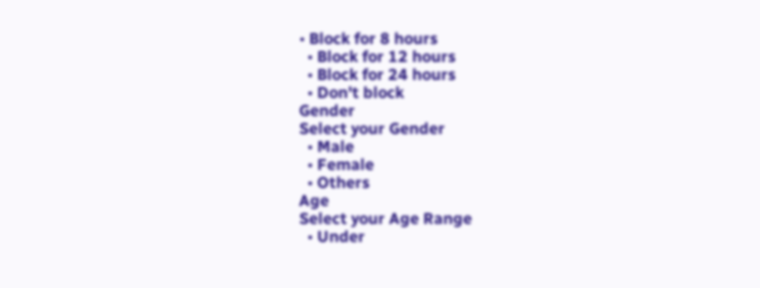• Block for 8 hours
  • Block for 12 hours
  • Block for 24 hours
  • Don't block
Gender
Select your Gender
  • Male
  • Female
  • Others
Age
Select your Age Range
  • Under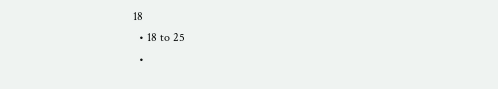18
  • 18 to 25
  •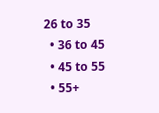26 to 35
  • 36 to 45
  • 45 to 55
  • 55+